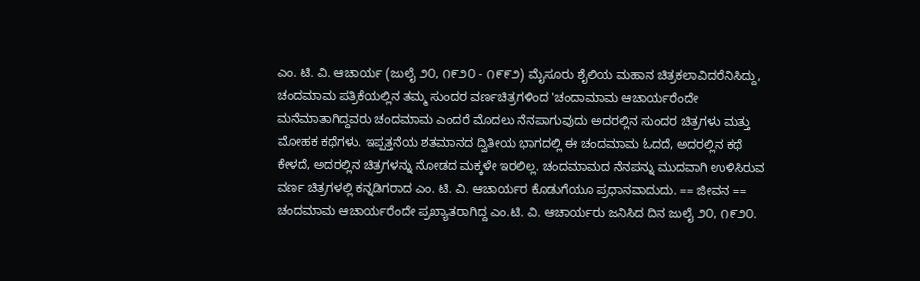ಎಂ. ಟಿ. ವಿ. ಆಚಾರ್ಯ (ಜುಲೈ ೨೦, ೧೯೨೦ - ೧೯೯೨) ಮೈಸೂರು ಶೈಲಿಯ ಮಹಾನ ಚಿತ್ರಕಲಾವಿದರೆನಿಸಿದ್ದು, ಚಂದಮಾಮ ಪತ್ರಿಕೆಯಲ್ಲಿನ ತಮ್ಮ ಸುಂದರ ವರ್ಣಚಿತ್ರಗಳಿಂದ 'ಚಂದಾಮಾಮ ಆಚಾರ್ಯರೆಂದೇ ಮನೆಮಾತಾಗಿದ್ದವರು ಚಂದಮಾಮ ಎಂದರೆ ಮೊದಲು ನೆನಪಾಗುವುದು ಅದರಲ್ಲಿನ ಸುಂದರ ಚಿತ್ರಗಳು ಮತ್ತು ಮೋಹಕ ಕಥೆಗಳು. ಇಪ್ಪತ್ತನೆಯ ಶತಮಾನದ ದ್ವಿತೀಯ ಭಾಗದಲ್ಲಿ ಈ ಚಂದಮಾಮ ಓದದೆ, ಅದರಲ್ಲಿನ ಕಥೆ ಕೇಳದೆ, ಅದರಲ್ಲಿನ ಚಿತ್ರಗಳನ್ನು ನೋಡದ ಮಕ್ಕಳೇ ಇರಲಿಲ್ಲ. ಚಂದಮಾಮದ ನೆನಪನ್ನು ಮುದವಾಗಿ ಉಳಿಸಿರುವ ವರ್ಣ ಚಿತ್ರಗಳಲ್ಲಿ ಕನ್ನಡಿಗರಾದ ಎಂ. ಟಿ. ವಿ. ಆಚಾರ್ಯರ ಕೊಡುಗೆಯೂ ಪ್ರಧಾನವಾದುದು. == ಜೀವನ == ಚಂದಮಾಮ ಆಚಾರ್ಯರೆಂದೇ ಪ್ರಖ್ಯಾತರಾಗಿದ್ದ ಎಂ.ಟಿ. ವಿ. ಆಚಾರ್ಯರು ಜನಿಸಿದ ದಿನ ಜುಲೈ ೨೦, ೧೯೨೦.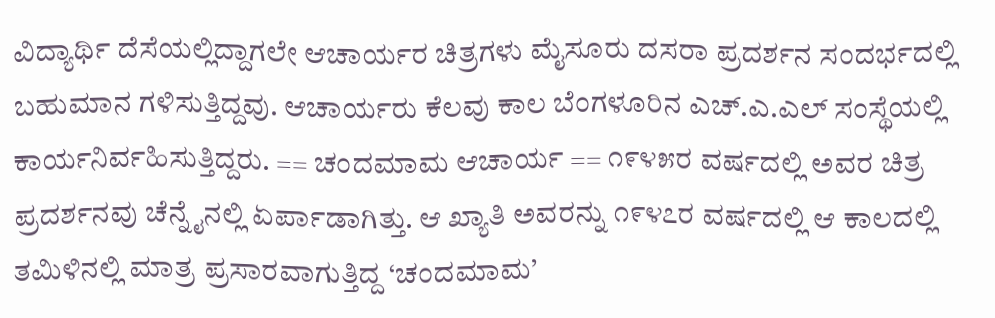ವಿದ್ಯಾರ್ಥಿ ದೆಸೆಯಲ್ಲಿದ್ದಾಗಲೇ ಆಚಾರ್ಯರ ಚಿತ್ರಗಳು ಮೈಸೂರು ದಸರಾ ಪ್ರದರ್ಶನ ಸಂದರ್ಭದಲ್ಲಿ ಬಹುಮಾನ ಗಳಿಸುತ್ತಿದ್ದವು. ಆಚಾರ್ಯರು ಕೆಲವು ಕಾಲ ಬೆಂಗಳೂರಿನ ಎಚ್.ಎ.ಎಲ್ ಸಂಸ್ಥೆಯಲ್ಲಿ ಕಾರ್ಯನಿರ್ವಹಿಸುತ್ತಿದ್ದರು. == ಚಂದಮಾಮ ಆಚಾರ್ಯ == ೧೯೪೫ರ ವರ್ಷದಲ್ಲಿ ಅವರ ಚಿತ್ರ ಪ್ರದರ್ಶನವು ಚೆನ್ನೈನಲ್ಲಿ ಏರ್ಪಾಡಾಗಿತ್ತು. ಆ ಖ್ಯಾತಿ ಅವರನ್ನು ೧೯೪೭ರ ವರ್ಷದಲ್ಲಿ ಆ ಕಾಲದಲ್ಲಿ ತಮಿಳಿನಲ್ಲಿ ಮಾತ್ರ ಪ್ರಸಾರವಾಗುತ್ತಿದ್ದ ‘ಚಂದಮಾಮ’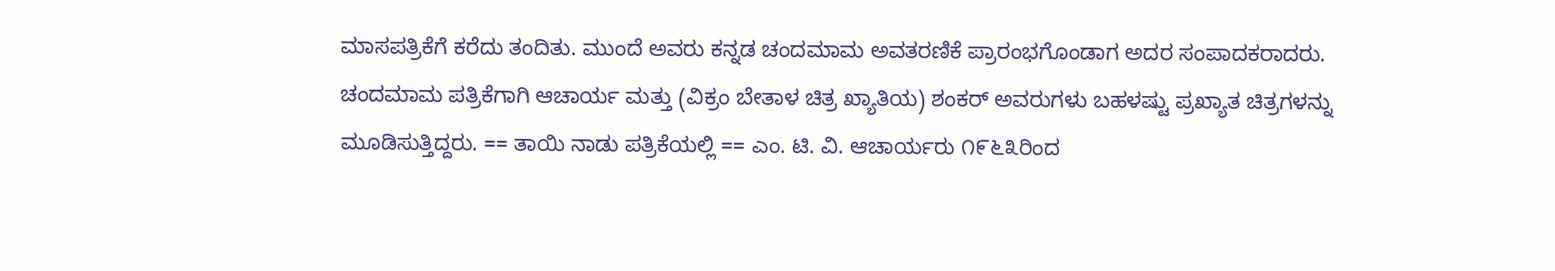ಮಾಸಪತ್ರಿಕೆಗೆ ಕರೆದು ತಂದಿತು. ಮುಂದೆ ಅವರು ಕನ್ನಡ ಚಂದಮಾಮ ಅವತರಣಿಕೆ ಪ್ರಾರಂಭಗೊಂಡಾಗ ಅದರ ಸಂಪಾದಕರಾದರು. ಚಂದಮಾಮ ಪತ್ರಿಕೆಗಾಗಿ ಆಚಾರ್ಯ ಮತ್ತು (ವಿಕ್ರಂ ಬೇತಾಳ ಚಿತ್ರ ಖ್ಯಾತಿಯ) ಶಂಕರ್ ಅವರುಗಳು ಬಹಳಷ್ಟು ಪ್ರಖ್ಯಾತ ಚಿತ್ರಗಳನ್ನು ಮೂಡಿಸುತ್ತಿದ್ದರು. == ತಾಯಿ ನಾಡು ಪತ್ರಿಕೆಯಲ್ಲಿ == ಎಂ. ಟಿ. ವಿ. ಆಚಾರ್ಯರು ೧೯೬೩ರಿಂದ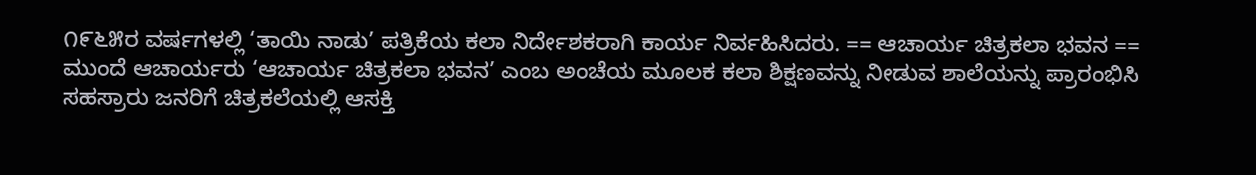೧೯೬೫ರ ವರ್ಷಗಳಲ್ಲಿ ‘ತಾಯಿ ನಾಡು’ ಪತ್ರಿಕೆಯ ಕಲಾ ನಿರ್ದೇಶಕರಾಗಿ ಕಾರ್ಯ ನಿರ್ವಹಿಸಿದರು. == ಆಚಾರ್ಯ ಚಿತ್ರಕಲಾ ಭವನ == ಮುಂದೆ ಆಚಾರ್ಯರು ‘ಆಚಾರ್ಯ ಚಿತ್ರಕಲಾ ಭವನ’ ಎಂಬ ಅಂಚೆಯ ಮೂಲಕ ಕಲಾ ಶಿಕ್ಷಣವನ್ನು ನೀಡುವ ಶಾಲೆಯನ್ನು ಪ್ರಾರಂಭಿಸಿ ಸಹಸ್ರಾರು ಜನರಿಗೆ ಚಿತ್ರಕಲೆಯಲ್ಲಿ ಆಸಕ್ತಿ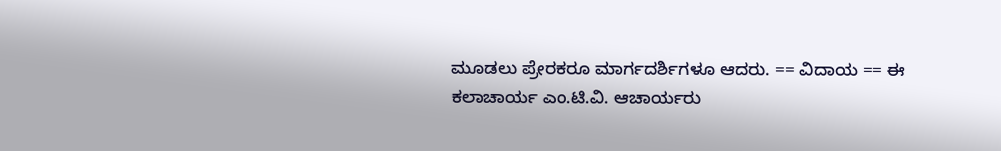ಮೂಡಲು ಪ್ರೇರಕರೂ ಮಾರ್ಗದರ್ಶಿಗಳೂ ಆದರು. == ವಿದಾಯ == ಈ ಕಲಾಚಾರ್ಯ ಎಂ.ಟಿ.ವಿ. ಆಚಾರ್ಯರು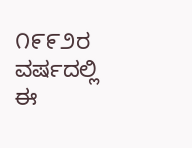೧೯೯೨ರ ವರ್ಷದಲ್ಲಿ ಈ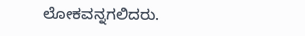ಲೋಕವನ್ನಗಲಿದರು.